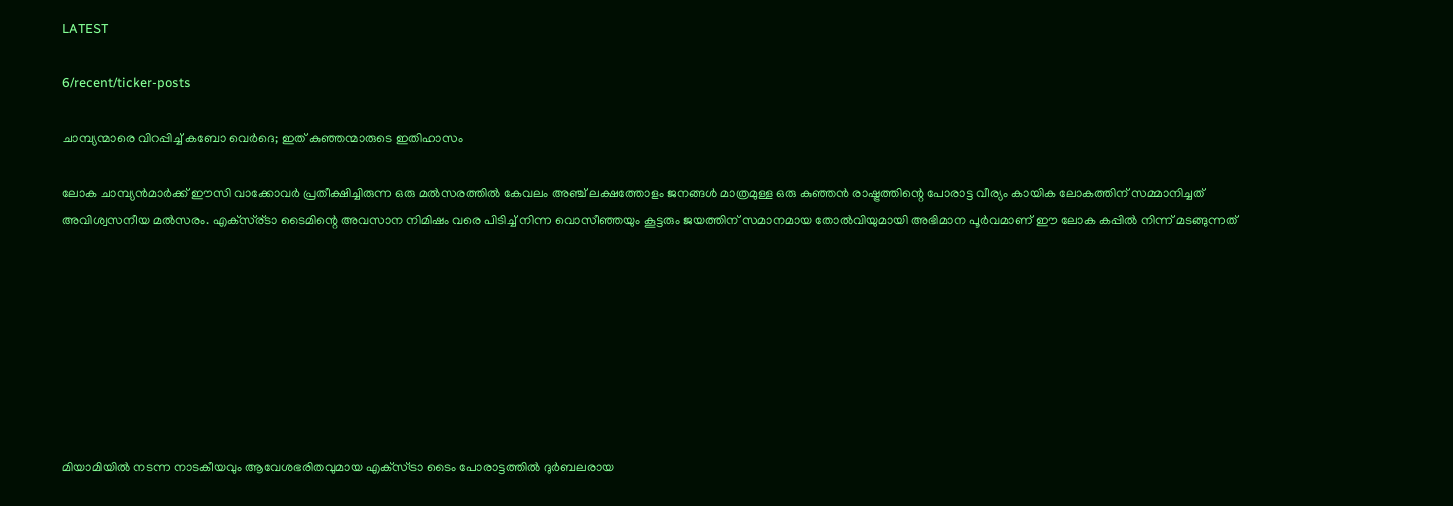LATEST

6/recent/ticker-posts

ചാമ്പ്യന്മാരെ വിറപ്പിച്ച് കബോ വെര്‍ദെ; ഇത് കുഞ്ഞന്മാരുടെ ഇതിഹാസം

ലോക ചാമ്പ്യന്‍മാര്‍ക്ക് ഈസി വാക്കോവര്‍ പ്രതീക്ഷിച്ചിരുന്ന ഒരു മല്‍സരത്തില്‍ കേവലം അഞ്ച് ലക്ഷത്തോളം ജനങ്ങള്‍ മാത്രമുള്ള ഒരു കുഞ്ഞന്‍ രാഷ്ട്രത്തിന്റെ പോരാട്ട വീര്യം കായിക ലോകത്തിന് സമ്മാനിച്ചത് അവിശ്വസനീയ മല്‍സരം. എക്സ്ര്ടാ ടൈമിന്റെ അവസാന നിമിഷം വരെ പിടിച്ച് നിന്ന വൊസീഞ്ഞയും കൂട്ടരും ജയത്തിന് സമാനമായ തോല്‍വിയുമായി അഭിമാന പൂര്‍വമാണ് ഈ ലോക കപ്പില്‍ നിന്ന് മടങ്ങുന്നത്








മിയാമിയില്‍ നടന്ന നാടകീയവും ആവേശഭരിതവുമായ എക്‌സ്ട്രാ ടൈം പോരാട്ടത്തില്‍ ദുര്‍ബലരായ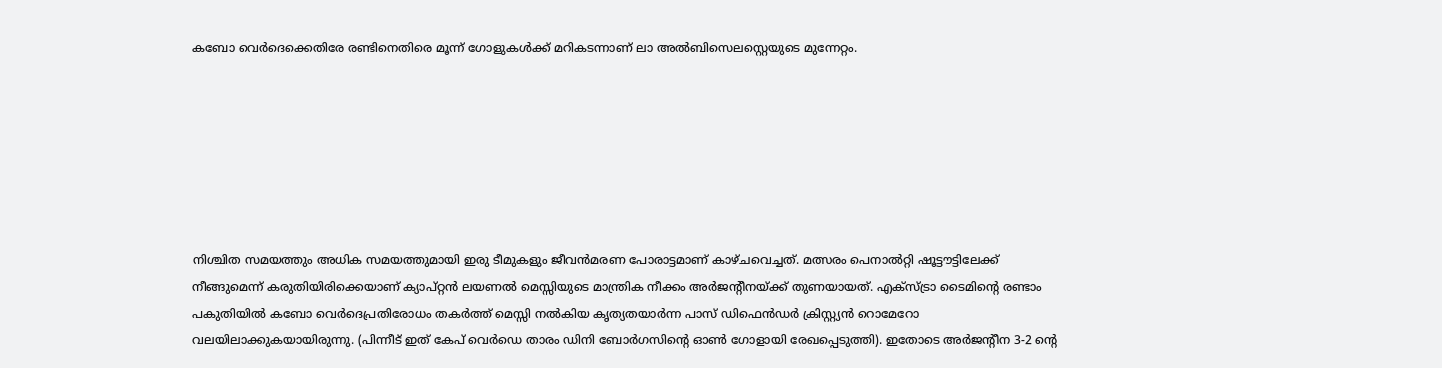കബോ വെര്‍ദെക്കെതിരേ രണ്ടിനെതിരെ മൂന്ന് ഗോളുകള്‍ക്ക് മറികടന്നാണ് ലാ അല്‍ബിസെലസ്റ്റെയുടെ മുന്നേറ്റം.







നിശ്ചിത സമയത്തും അധിക സമയത്തുമായി ഇരു ടീമുകളും ജീവന്‍മരണ പോരാട്ടമാണ് കാഴ്ചവെച്ചത്. മത്സരം പെനാല്‍റ്റി ഷൂട്ടൗട്ടിലേക്ക് നീങ്ങുമെന്ന് കരുതിയിരിക്കെയാണ് ക്യാപ്റ്റന്‍ ലയണല്‍ മെസ്സിയുടെ മാന്ത്രിക നീക്കം അര്‍ജന്റീനയ്ക്ക് തുണയായത്. എക്‌സ്ട്രാ ടൈമിന്റെ രണ്ടാം പകുതിയില്‍ കബോ വെര്‍ദെപ്രതിരോധം തകര്‍ത്ത് മെസ്സി നല്‍കിയ കൃത്യതയാര്‍ന്ന പാസ് ഡിഫെന്‍ഡര്‍ ക്രിസ്റ്റ്യന്‍ റൊമേറോ വലയിലാക്കുകയായിരുന്നു. (പിന്നീട് ഇത് കേപ് വെര്‍ഡെ താരം ഡിനി ബോര്‍ഗസിന്റെ ഓണ്‍ ഗോളായി രേഖപ്പെടുത്തി). ഇതോടെ അര്‍ജന്റീന 3-2 ന്റെ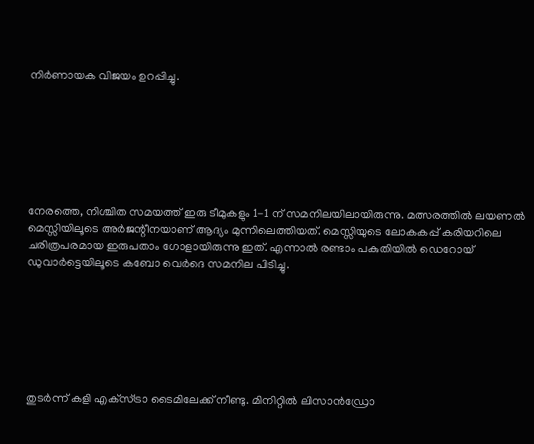നിര്‍ണായക വിജയം ഉറപ്പിച്ചു.







നേരത്തെ, നിശ്ചിത സമയത്ത് ഇരു ടീമുകളും 1-1 ന് സമനിലയിലായിരുന്നു. മത്സരത്തില്‍ ലയണല്‍ മെസ്സിയിലൂടെ അര്‍ജന്റീനയാണ് ആദ്യം മുന്നിലെത്തിയത്. മെസ്സിയുടെ ലോകകപ്പ് കരിയറിലെ ചരിത്രപരമായ ഇരുപതാം ഗോളായിരുന്നു ഇത്. എന്നാല്‍ രണ്ടാം പകുതിയില്‍ ഡെറോയ് ഡുവാര്‍ട്ടെയിലൂടെ കബോ വെര്‍ദെ സമനില പിടിച്ചു.







തുടര്‍ന്ന് കളി എക്‌സ്ട്രാ ടൈമിലേക്ക് നീണ്ടു. മിനിറ്റില്‍ ലിസാന്‍ഡ്രോ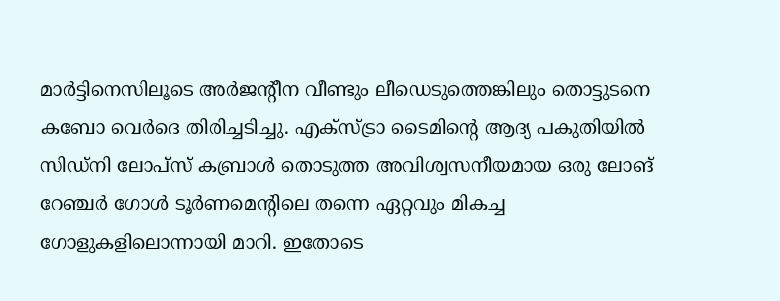മാര്‍ട്ടിനെസിലൂടെ അര്‍ജന്റീന വീണ്ടും ലീഡെടുത്തെങ്കിലും തൊട്ടുടനെ കബോ വെര്‍ദെ തിരിച്ചടിച്ചു. എക്‌സ്ട്രാ ടൈമിന്റെ ആദ്യ പകുതിയില്‍ സിഡ്നി ലോപ്‌സ് കബ്രാള്‍ തൊടുത്ത അവിശ്വസനീയമായ ഒരു ലോങ് റേഞ്ചര്‍ ഗോള്‍ ടൂര്‍ണമെന്റിലെ തന്നെ ഏറ്റവും മികച്ച ഗോളുകളിലൊന്നായി മാറി. ഇതോടെ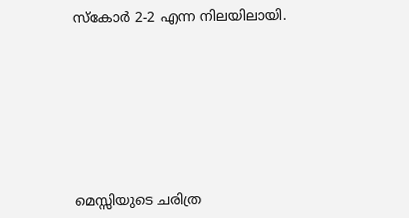സ്‌കോര്‍ 2-2 എന്ന നിലയിലായി.








മെസ്സിയുടെ ചരിത്ര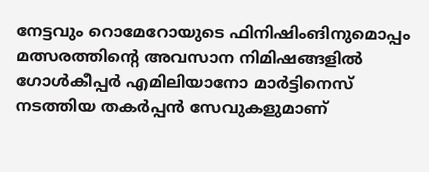നേട്ടവും റൊമേറോയുടെ ഫിനിഷിംങിനുമൊപ്പം മത്സരത്തിന്റെ അവസാന നിമിഷങ്ങളില്‍ ഗോള്‍കീപ്പര്‍ എമിലിയാനോ മാര്‍ട്ടിനെസ് നടത്തിയ തകര്‍പ്പന്‍ സേവുകളുമാണ്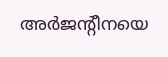അര്‍ജന്റീനയെ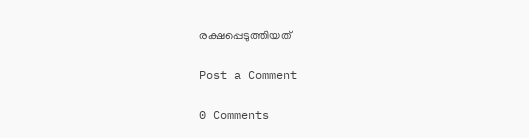രക്ഷപ്പെടുത്തിയത്

Post a Comment

0 Comments